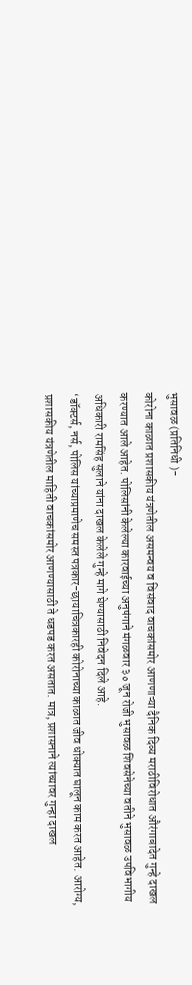भुसावळ (प्रतिनिधी )-
कोरोना काळात प्रशासकीय यंत्रणेतील असमन्वय व विसंवाद वाचकांसमोर आणणाऱ्या दैनिक दिव्य मराठीविरोधात औरंगाबादेत गुन्हे दाखल करण्यात आले आहेत. पोलिसांनी केलेल्या कारवाईच्या अनुषंगाने मंगळवार ३० जून रोजी भुसावळ शिवसेनेच्या वतीने भुसावळ उपविभागीय अधिकारी रामसिंह सुलाने यांना दाखल केलेले गुन्हे मागे घेण्यासाठी निवेदन दिले आहे.
‘डॉक्टर्स, नर्स, पोलिस यांच्याप्रमाणेच समस्त पत्रकार-छायाचित्रकारही कोरोनाच्या काळात जीव धोक्यात घालून काम करत आहेत. आरोग्य, प्रशासकीय यंत्रणेतील माहिती वाचकांसमोर आणण्यासाठी ते धडपड करत असतात. मात्र, प्रशासनाने त्यांच्यावर गुन्हा दाखल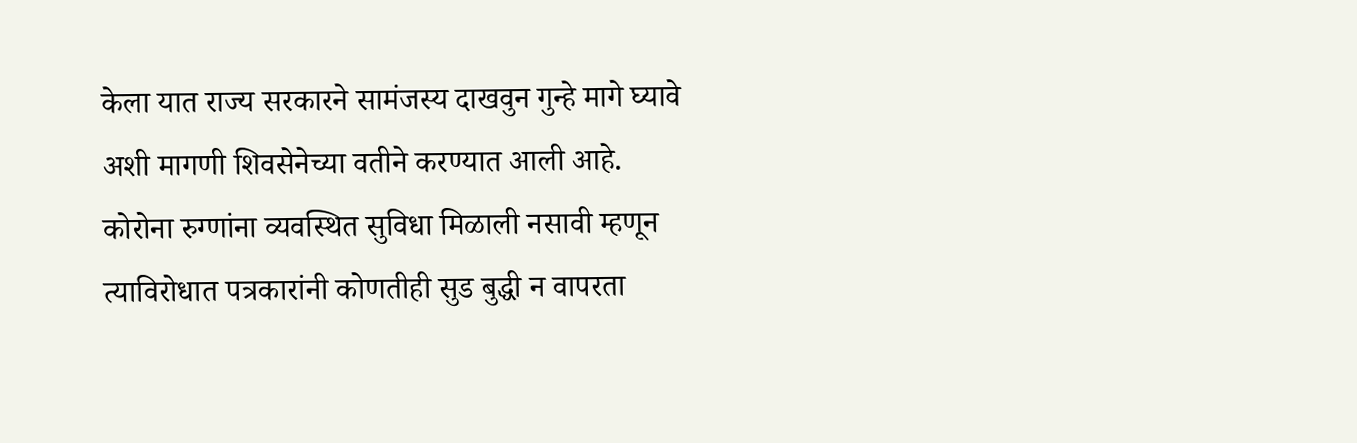केला यात राज्य सरकारने सामंजस्य दाखवुन गुन्हे मागे घ्यावे अशी मागणी शिवसेनेच्या वतीने करण्यात आली आहे.
कोरोना रुग्णांना व्यवस्थित सुविधा मिळाली नसावी म्हणून त्याविरोधात पत्रकारांनी कोणतीही सुड बुद्धी न वापरता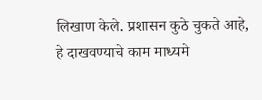लिखाण केले. प्रशासन कुठे चुकते आहे, हे दाखवण्याचे काम माध्यमे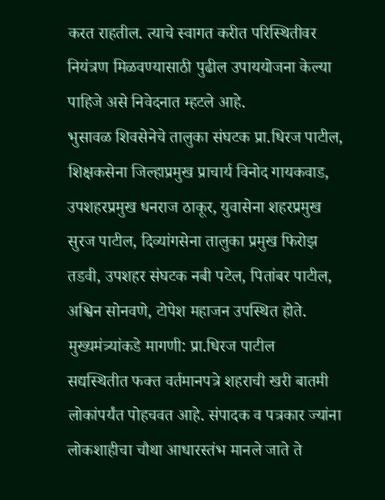करत राहतील. त्याचे स्वागत करीत परिस्थितीवर नियंत्रण मिळवण्यासाठी पुढील उपाययोजना केल्या पाहिजे असे निवेदनात म्हटले आहे.
भुसावळ शिवसेनेचे तालुका संघटक प्रा.धिरज पाटील, शिक्षकसेना जिल्हाप्रमुख प्राचार्य विनोद गायकवाड, उपशहरप्रमुख धनराज ठाकूर, युवासेना शहरप्रमुख सुरज पाटील, दिव्यांगसेना तालुका प्रमुख फिरोझ तडवी, उपशहर संघटक नबी पटेल, पितांबर पाटील, अश्विन सोनवणे, टोपेश महाजन उपस्थित होते.
मुख्यमंत्र्यांकडे मागणी: प्रा.धिरज पाटील
सद्यस्थितीत फक्त वर्तमानपत्रे शहराची खरी बातमी लोकांपर्यंत पोहचवत आहे. संपादक व पत्रकार ज्यांना लोकशाहीचा चौथा आधारस्तंभ मानले जाते ते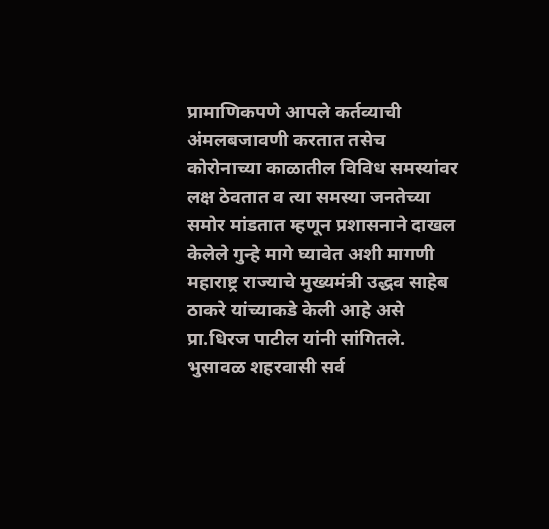प्रामाणिकपणे आपले कर्तव्याची अंमलबजावणी करतात तसेच कोरोनाच्या काळातील विविध समस्यांवर लक्ष ठेवतात व त्या समस्या जनतेच्या समोर मांडतात म्हणून प्रशासनाने दाखल केलेले गुन्हे मागे घ्यावेत अशी मागणी महाराष्ट्र राज्याचे मुख्यमंत्री उद्धव साहेब ठाकरे यांच्याकडे केली आहे असे प्रा.धिरज पाटील यांनी सांगितले.
भुसावळ शहरवासी सर्व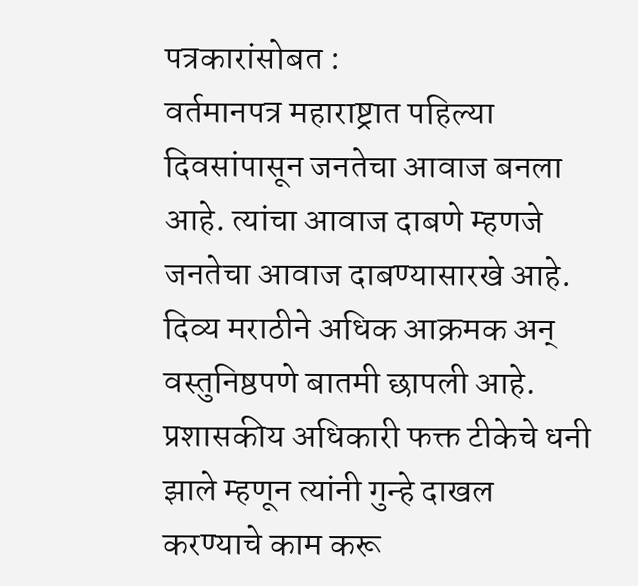पत्रकारांसोबत :
वर्तमानपत्र महाराष्ट्रात पहिल्या दिवसांपासून जनतेचा आवाज बनला आहे. त्यांचा आवाज दाबणे म्हणजे जनतेचा आवाज दाबण्यासारखे आहे. दिव्य मराठीने अधिक आक्रमक अन् वस्तुनिष्ठपणे बातमी छापली आहे. प्रशासकीय अधिकारी फक्त टीकेचे धनी झाले म्हणून त्यांनी गुन्हे दाखल करण्याचे काम करू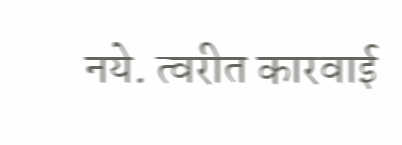नये. त्वरीत कारवाई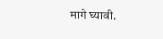मागे घ्यावी.